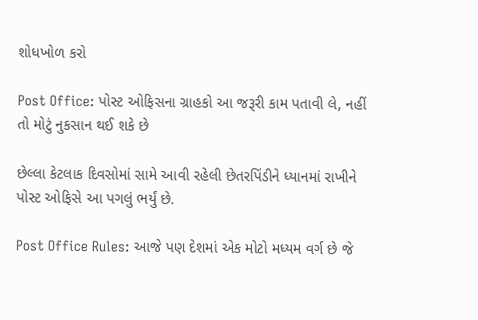શોધખોળ કરો

Post Office: પોસ્ટ ઓફિસના ગ્રાહકો આ જરૂરી કામ પતાવી લે, નહીં તો મોટું નુકસાન થઈ શકે છે

છેલ્લા કેટલાક દિવસોમાં સામે આવી રહેલી છેતરપિંડીને ધ્યાનમાં રાખીને પોસ્ટ ઓફિસે આ પગલું ભર્યું છે.

Post Office Rules: આજે પણ દેશમાં એક મોટો મધ્યમ વર્ગ છે જે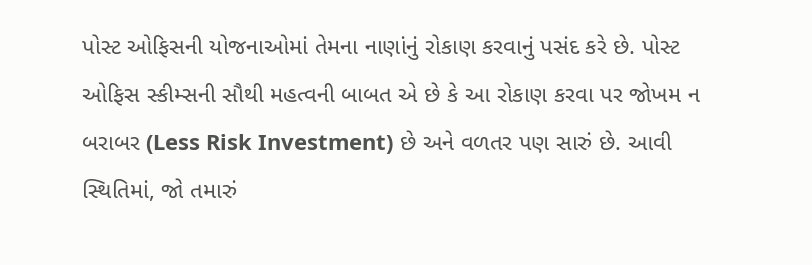પોસ્ટ ઓફિસની યોજનાઓમાં તેમના નાણાંનું રોકાણ કરવાનું પસંદ કરે છે. પોસ્ટ ઓફિસ સ્કીમ્સની સૌથી મહત્વની બાબત એ છે કે આ રોકાણ કરવા પર જોખમ ન બરાબર (Less Risk Investment) છે અને વળતર પણ સારું છે. આવી સ્થિતિમાં, જો તમારું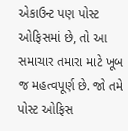એકાઉન્ટ પણ પોસ્ટ ઓફિસમાં છે, તો આ સમાચાર તમારા માટે ખૂબ જ મહત્વપૂર્ણ છે. જો તમે પોસ્ટ ઓફિસ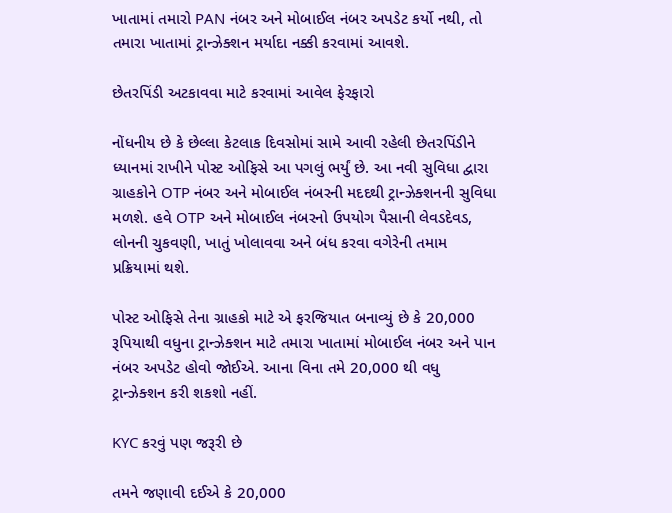ખાતામાં તમારો PAN નંબર અને મોબાઈલ નંબર અપડેટ કર્યો નથી, તો તમારા ખાતામાં ટ્રાન્ઝેક્શન મર્યાદા નક્કી કરવામાં આવશે.

છેતરપિંડી અટકાવવા માટે કરવામાં આવેલ ફેરફારો

નોંધનીય છે કે છેલ્લા કેટલાક દિવસોમાં સામે આવી રહેલી છેતરપિંડીને ધ્યાનમાં રાખીને પોસ્ટ ઓફિસે આ પગલું ભર્યું છે. આ નવી સુવિધા દ્વારા ગ્રાહકોને OTP નંબર અને મોબાઈલ નંબરની મદદથી ટ્રાન્ઝેક્શનની સુવિધા મળશે. હવે OTP અને મોબાઈલ નંબરનો ઉપયોગ પૈસાની લેવડદેવડ, લોનની ચુકવણી, ખાતું ખોલાવવા અને બંધ કરવા વગેરેની તમામ પ્રક્રિયામાં થશે.

પોસ્ટ ઓફિસે તેના ગ્રાહકો માટે એ ફરજિયાત બનાવ્યું છે કે 20,000 રૂપિયાથી વધુના ટ્રાન્ઝેક્શન માટે તમારા ખાતામાં મોબાઈલ નંબર અને પાન નંબર અપડેટ હોવો જોઈએ. આના વિના તમે 20,000 થી વધુ ટ્રાન્ઝેક્શન કરી શકશો નહીં.

KYC કરવું પણ જરૂરી છે

તમને જણાવી દઈએ કે 20,000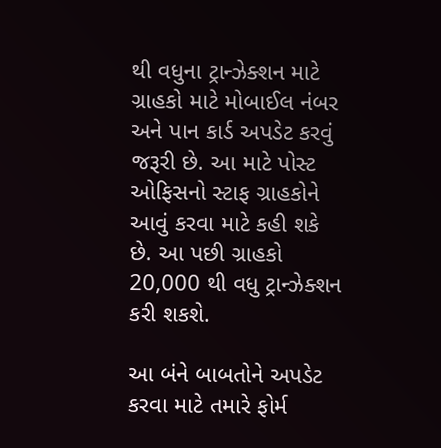થી વધુના ટ્રાન્ઝેક્શન માટે ગ્રાહકો માટે મોબાઈલ નંબર અને પાન કાર્ડ અપડેટ કરવું જરૂરી છે. આ માટે પોસ્ટ ઓફિસનો સ્ટાફ ગ્રાહકોને આવું કરવા માટે કહી શકે છે. આ પછી ગ્રાહકો 20,000 થી વધુ ટ્રાન્ઝેક્શન કરી શકશે.

આ બંને બાબતોને અપડેટ કરવા માટે તમારે ફોર્મ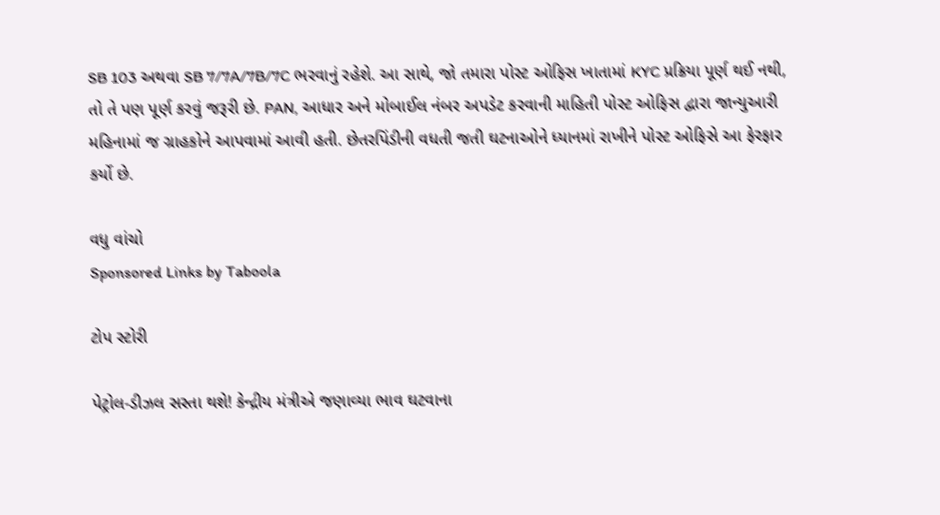SB 103 અથવા SB 7/7A/7B/7C ભરવાનું રહેશે. આ સાથે, જો તમારા પોસ્ટ ઓફિસ ખાતામાં KYC પ્રક્રિયા પૂર્ણ થઈ નથી, તો તે પણ પૂર્ણ કરવું જરૂરી છે. PAN, આધાર અને મોબાઈલ નંબર અપડેટ કરવાની માહિતી પોસ્ટ ઓફિસ દ્વારા જાન્યુઆરી મહિનામાં જ ગ્રાહકોને આપવામાં આવી હતી. છેતરપિંડીની વધતી જતી ઘટનાઓને ધ્યાનમાં રાખીને પોસ્ટ ઓફિસે આ ફેરફાર કર્યો છે.

વધુ વાંચો
Sponsored Links by Taboola

ટોપ સ્ટોરી

પેટ્રોલ-ડીઝલ સસ્તા થશે! કેન્દ્રીય મંત્રીએ જણાવ્યા ભાવ ઘટવાના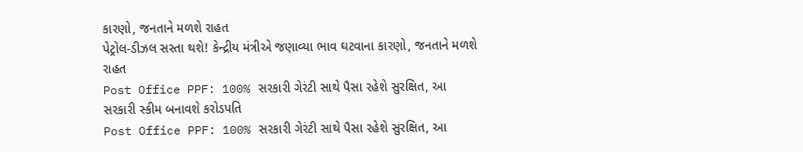કારણો, જનતાને મળશે રાહત
પેટ્રોલ-ડીઝલ સસ્તા થશે! કેન્દ્રીય મંત્રીએ જણાવ્યા ભાવ ઘટવાના કારણો, જનતાને મળશે રાહત
Post Office PPF: 100% સરકારી ગેરંટી સાથે પૈસા રહેશે સુરક્ષિત, આ સરકારી સ્કીમ બનાવશે કરોડપતિ
Post Office PPF: 100% સરકારી ગેરંટી સાથે પૈસા રહેશે સુરક્ષિત, આ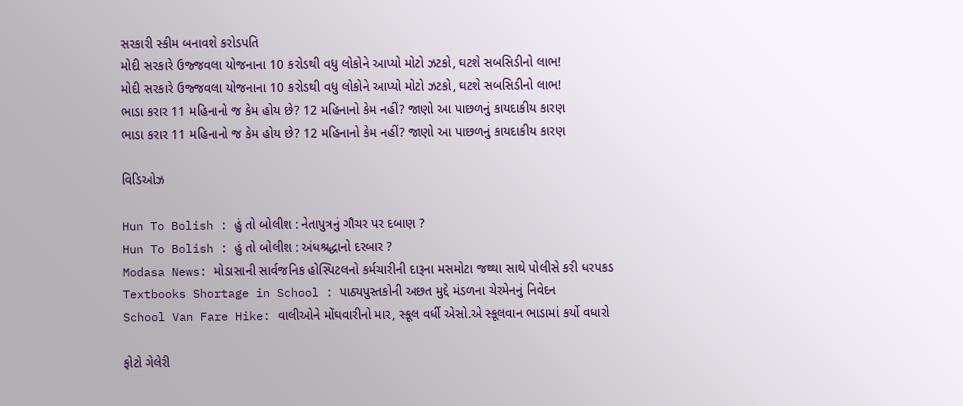સરકારી સ્કીમ બનાવશે કરોડપતિ
મોદી સરકારે ઉજ્જવલા યોજનાના 10 કરોડથી વધુ લોકોને આપ્યો મોટો ઝટકો, ઘટશે સબસિડીનો લાભ!
મોદી સરકારે ઉજ્જવલા યોજનાના 10 કરોડથી વધુ લોકોને આપ્યો મોટો ઝટકો, ઘટશે સબસિડીનો લાભ!
ભાડા કરાર 11 મહિનાનો જ કેમ હોય છે? 12 મહિનાનો કેમ નહીં? જાણો આ પાછળનું કાયદાકીય કારણ
ભાડા કરાર 11 મહિનાનો જ કેમ હોય છે? 12 મહિનાનો કેમ નહીં? જાણો આ પાછળનું કાયદાકીય કારણ

વિડિઓઝ

Hun To Bolish : હું તો બોલીશ : નેતાપુત્રનું ગૌચર પર દબાણ ?
Hun To Bolish : હું તો બોલીશ : અંધશ્રદ્ધાનો દરબાર ?
Modasa News: મોડાસાની સાર્વજનિક હોસ્પિટલનો કર્મચારીની દારૂના મસમોટા જથ્થા સાથે પોલીસે કરી ધરપકડ
Textbooks Shortage in School : પાઠ્યપુસ્તકોની અછત મુદ્દે મંડળના ચેરમેનનું નિવેદન
School Van Fare Hike: વાલીઓને મોંઘવારીનો માર, સ્કૂલ વર્ધી એસો.એ સ્કૂલવાન ભાડામાં કર્યો વધારો

ફોટો ગેલેરી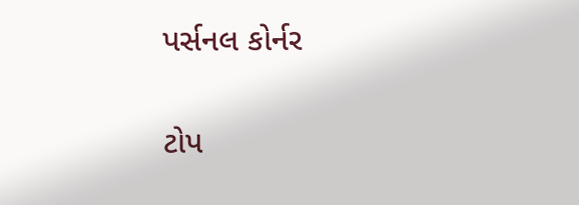પર્સનલ કોર્નર

ટોપ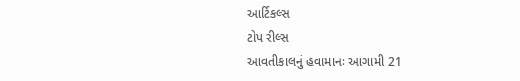આર્ટિકલ્સ
ટોપ રીલ્સ
આવતીકાલનું હવામાનઃ આગામી 21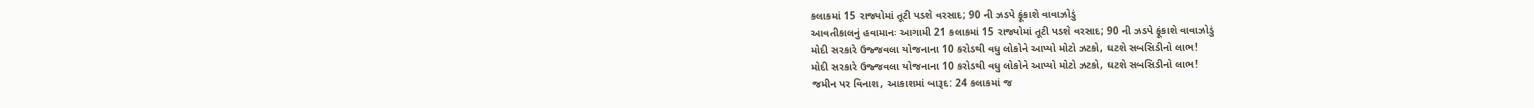કલાકમાં 15 રાજ્યોમાં તૂટી પડશે વરસાદ; 90 ની ઝડપે ફૂંકાશે વાવાઝોડું
આવતીકાલનું હવામાનઃ આગામી 21 કલાકમાં 15 રાજ્યોમાં તૂટી પડશે વરસાદ; 90 ની ઝડપે ફૂંકાશે વાવાઝોડું
મોદી સરકારે ઉજ્જવલા યોજનાના 10 કરોડથી વધુ લોકોને આપ્યો મોટો ઝટકો, ઘટશે સબસિડીનો લાભ!
મોદી સરકારે ઉજ્જવલા યોજનાના 10 કરોડથી વધુ લોકોને આપ્યો મોટો ઝટકો, ઘટશે સબસિડીનો લાભ!
જમીન પર વિનાશ, આકાશમાં બારૂદ: 24 કલાકમાં જ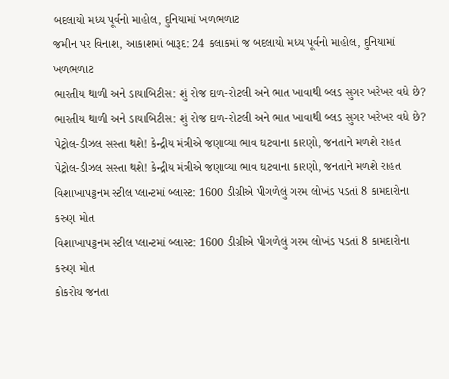બદલાયો મધ્ય પૂર્વનો માહોલ, દુનિયામાં ખળભળાટ
જમીન પર વિનાશ, આકાશમાં બારૂદ: 24 કલાકમાં જ બદલાયો મધ્ય પૂર્વનો માહોલ, દુનિયામાં ખળભળાટ
ભારતીય થાળી અને ડાયાબિટીસ: શું રોજ દાળ-રોટલી અને ભાત ખાવાથી બ્લડ સુગર ખરેખર વધે છે?
ભારતીય થાળી અને ડાયાબિટીસ: શું રોજ દાળ-રોટલી અને ભાત ખાવાથી બ્લડ સુગર ખરેખર વધે છે?
પેટ્રોલ-ડીઝલ સસ્તા થશે! કેન્દ્રીય મંત્રીએ જણાવ્યા ભાવ ઘટવાના કારણો, જનતાને મળશે રાહત
પેટ્રોલ-ડીઝલ સસ્તા થશે! કેન્દ્રીય મંત્રીએ જણાવ્યા ભાવ ઘટવાના કારણો, જનતાને મળશે રાહત
વિશાખાપટ્ટનમ સ્ટીલ પ્લાન્ટમાં બ્લાસ્ટ: 1600 ડીગ્રીએ પીગળેલું ગરમ લોખંડ પડતાં 8 કામદારોના કરુણ મોત
વિશાખાપટ્ટનમ સ્ટીલ પ્લાન્ટમાં બ્લાસ્ટ: 1600 ડીગ્રીએ પીગળેલું ગરમ લોખંડ પડતાં 8 કામદારોના કરુણ મોત
કોકરોચ જનતા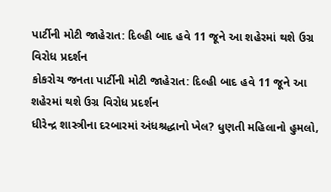પાર્ટીની મોટી જાહેરાત: દિલ્હી બાદ હવે 11 જૂને આ શહેરમાં થશે ઉગ્ર વિરોધ પ્રદર્શન
કોકરોચ જનતા પાર્ટીની મોટી જાહેરાત: દિલ્હી બાદ હવે 11 જૂને આ શહેરમાં થશે ઉગ્ર વિરોધ પ્રદર્શન
ધીરેન્દ્ર શાસ્ત્રીના દરબારમાં અંધશ્રદ્ધાનો ખેલ? ધુણતી મહિલાનો હુમલો,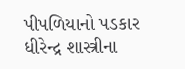પીપળિયાનો પડકાર
ધીરેન્દ્ર શાસ્ત્રીના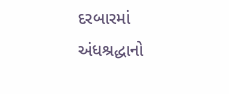દરબારમાં અંધશ્રદ્ધાનો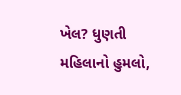ખેલ? ધુણતી મહિલાનો હુમલો,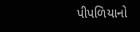પીપળિયાનો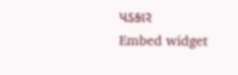પડકાર
Embed widget